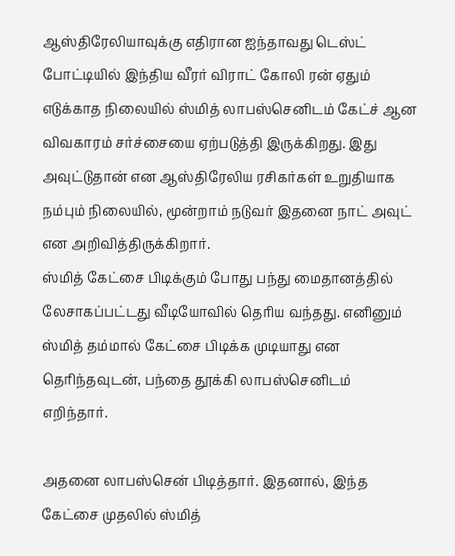ஆஸ்திரேலியாவுக்கு எதிரான ஐந்தாவது டெஸ்ட் போட்டியில் இந்திய வீரர் விராட் கோலி ரன் ஏதும் எடுக்காத நிலையில் ஸ்மித் லாபஸ்செனிடம் கேட்ச் ஆன விவகாரம் சர்ச்சையை ஏற்படுத்தி இருக்கிறது. இது அவுட்டுதான் என ஆஸ்திரேலிய ரசிகர்கள் உறுதியாக நம்பும் நிலையில், மூன்றாம் நடுவர் இதனை நாட் அவுட் என அறிவித்திருக்கிறார்.
ஸ்மித் கேட்சை பிடிக்கும் போது பந்து மைதானத்தில் லேசாகப்பட்டது வீடியோவில் தெரிய வந்தது. எனினும் ஸ்மித் தம்மால் கேட்சை பிடிக்க முடியாது என தெரிந்தவுடன், பந்தை தூக்கி லாபஸ்செனிடம் எறிந்தார்.

அதனை லாபஸ்சென் பிடித்தார். இதனால், இந்த கேட்சை முதலில் ஸ்மித்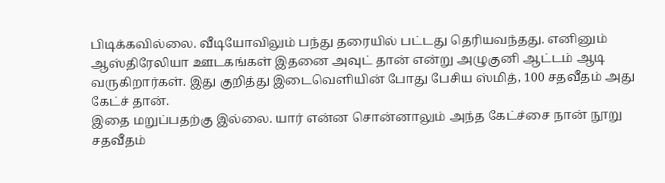பிடிக்கவில்லை. வீடியோவிலும் பந்து தரையில் பட்டது தெரியவந்தது. எனினும் ஆஸ்திரேலியா ஊடகங்கள் இதனை அவுட் தான் என்று அழுகுனி ஆட்டம் ஆடி வருகிறார்கள். இது குறித்து இடைவெளியின் போது பேசிய ஸ்மித், 100 சதவீதம் அது கேட்ச் தான்.
இதை மறுப்பதற்கு இல்லை. யார் என்ன சொன்னாலும் அந்த கேட்ச்சை நான் நூறு சதவீதம்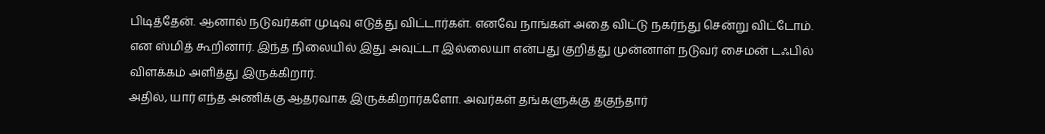பிடித்தேன். ஆனால் நடுவர்கள் முடிவு எடுத்து விட்டார்கள். எனவே நாங்கள் அதை விட்டு நகர்ந்து சென்று விட்டோம். என ஸ்மித் கூறினார். இந்த நிலையில் இது அவுட்டா இல்லையா என்பது குறித்து முன்னாள் நடுவர் சைமன் டஃபில் விளக்கம் அளித்து இருக்கிறார்.
அதில், யார் எந்த அணிக்கு ஆதரவாக இருக்கிறார்களோ. அவர்கள் தங்களுக்கு தகுந்தார்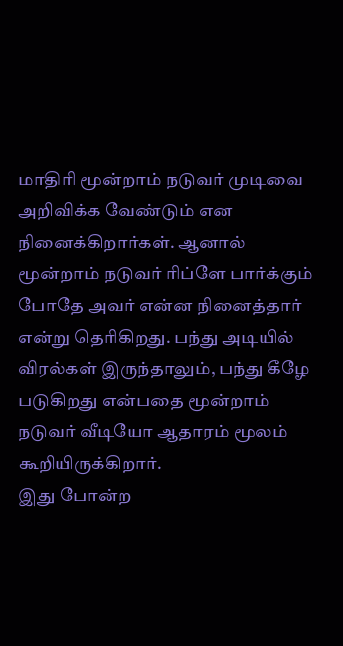மாதிரி மூன்றாம் நடுவர் முடிவை அறிவிக்க வேண்டும் என நினைக்கிறார்கள். ஆனால் மூன்றாம் நடுவர் ரிப்ளே பார்க்கும் போதே அவர் என்ன நினைத்தார் என்று தெரிகிறது. பந்து அடியில் விரல்கள் இருந்தாலும், பந்து கீழே படுகிறது என்பதை மூன்றாம் நடுவர் வீடியோ ஆதாரம் மூலம் கூறியிருக்கிறார்.
இது போன்ற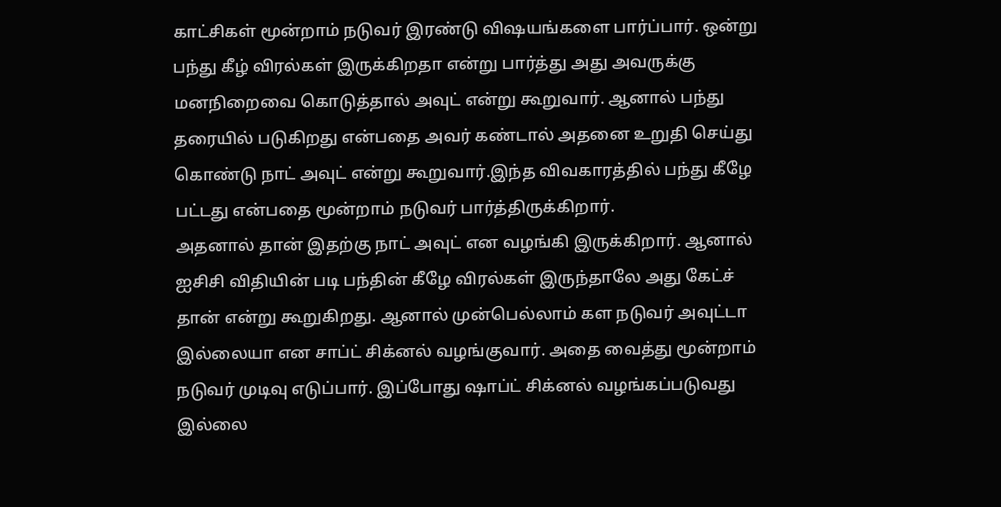காட்சிகள் மூன்றாம் நடுவர் இரண்டு விஷயங்களை பார்ப்பார். ஒன்று பந்து கீழ் விரல்கள் இருக்கிறதா என்று பார்த்து அது அவருக்கு மனநிறைவை கொடுத்தால் அவுட் என்று கூறுவார். ஆனால் பந்து தரையில் படுகிறது என்பதை அவர் கண்டால் அதனை உறுதி செய்து கொண்டு நாட் அவுட் என்று கூறுவார்.இந்த விவகாரத்தில் பந்து கீழே பட்டது என்பதை மூன்றாம் நடுவர் பார்த்திருக்கிறார்.
அதனால் தான் இதற்கு நாட் அவுட் என வழங்கி இருக்கிறார். ஆனால் ஐசிசி விதியின் படி பந்தின் கீழே விரல்கள் இருந்தாலே அது கேட்ச் தான் என்று கூறுகிறது. ஆனால் முன்பெல்லாம் கள நடுவர் அவுட்டா இல்லையா என சாப்ட் சிக்னல் வழங்குவார். அதை வைத்து மூன்றாம் நடுவர் முடிவு எடுப்பார். இப்போது ஷாப்ட் சிக்னல் வழங்கப்படுவது இல்லை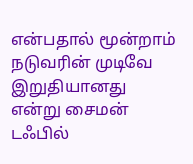என்பதால் மூன்றாம் நடுவரின் முடிவே இறுதியானது என்று சைமன் டஃபில்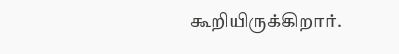கூறியிருக்கிறார்.